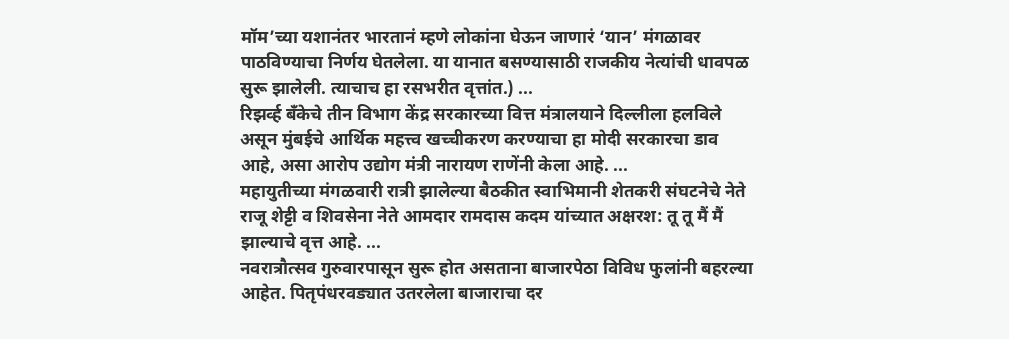मॉम’च्या यशानंतर भारतानं म्हणे लोकांना घेऊन जाणारं ‘यान’ मंगळावर पाठविण्याचा निर्णय घेतलेला. या यानात बसण्यासाठी राजकीय नेत्यांची धावपळ सुरू झालेली. त्याचाच हा रसभरीत वृत्तांत.) ...
रिझर्व्ह बँकेचे तीन विभाग केंद्र सरकारच्या वित्त मंत्रालयाने दिल्लीला हलविले असून मुंबईचे आर्थिक महत्त्व खच्चीकरण करण्याचा हा मोदी सरकारचा डाव आहे, असा आरोप उद्योग मंत्री नारायण राणेंनी केला आहे. ...
महायुतीच्या मंगळवारी रात्री झालेल्या बैठकीत स्वाभिमानी शेतकरी संघटनेचे नेते राजू शेट्टी व शिवसेना नेते आमदार रामदास कदम यांच्यात अक्षरश: तू तू मैं मैं झाल्याचे वृत्त आहे. ...
नवरात्रौत्सव गुरुवारपासून सुरू होत असताना बाजारपेठा विविध फुलांनी बहरल्या आहेत. पितृपंधरवड्यात उतरलेला बाजाराचा दर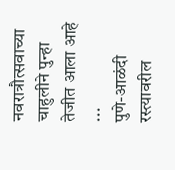नवरात्रौत्सवाच्या चाहुलीने पुन्हा तेजीत आला आहे ...
पुणे-आळंदी रस्त्यावरील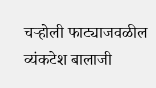चऱ्होली फाट्याजवळील व्यंकटेश बालाजी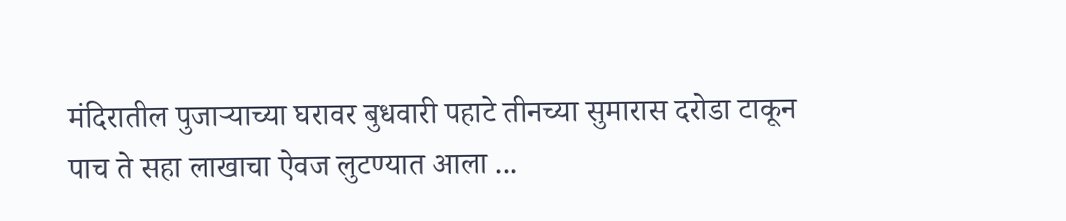मंदिरातील पुजाऱ्याच्या घरावर बुधवारी पहाटे तीनच्या सुमारास दरोडा टाकून पाच ते सहा लाखाचा ऐवज लुटण्यात आला ...